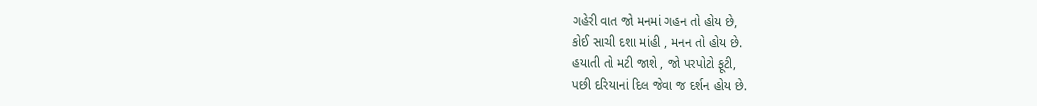ગહેરી વાત જો મનમાં ગહન તો હોય છે,
કોઈ સાચી દશા માંહી , મનન તો હોય છે.
હયાતી તો મટી જાશે , જો પરપોટો ફૂટી,
પછી દરિયાનાં દિલ જેવા જ દર્શન હોય છે.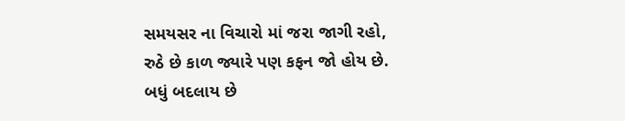સમયસર ના વિચારો માં જરા જાગી રહો,
રુઠે છે કાળ જ્યારે પણ કફન જો હોય છે.
બધું બદલાય છે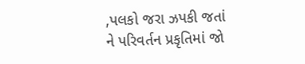,પલકો જરા ઝપકી જતાં
ને પરિવર્તન પ્રકૃતિમાં જો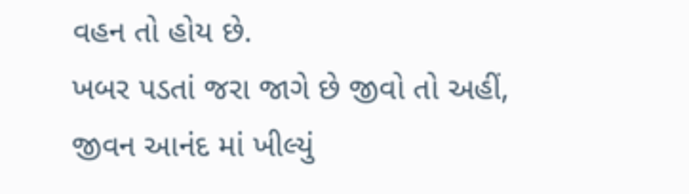વહન તો હોય છે.
ખબર પડતાં જરા જાગે છે જીવો તો અહીં,
જીવન આનંદ માં ખીલ્યું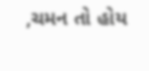,ચમન તો હોય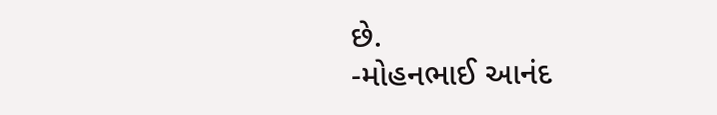છે.
-મોહનભાઈ આનંદ